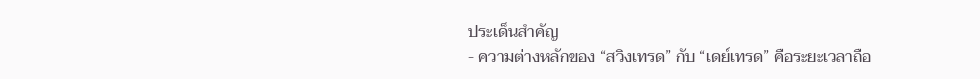ประเด็นสำคัญ
- ความต่างหลักของ “สวิงเทรด” กับ “เดย์เทรด” คือระยะเวลาถือ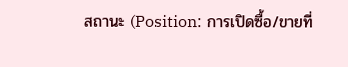สถานะ (Position: การเปิดซื้อ/ขายที่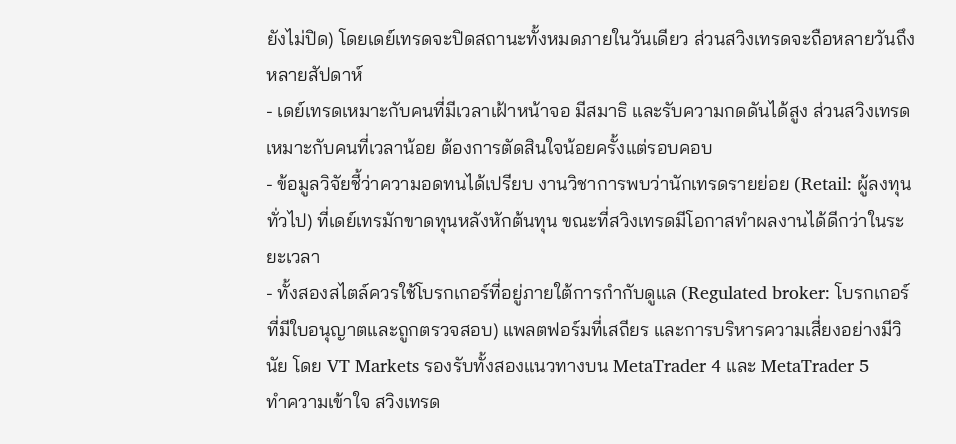ยังไม่ปิด) โดยเดย์เทรดจะปิดสถานะทั้งหมดภายในวันเดียว ส่วนสวิงเทรดจะถือหลายวันถึงหลายสัปดาห์
- เดย์เทรดเหมาะกับคนที่มีเวลาเฝ้าหน้าจอ มีสมาธิ และรับความกดดันได้สูง ส่วนสวิงเทรดเหมาะกับคนที่เวลาน้อย ต้องการตัดสินใจน้อยครั้งแต่รอบคอบ
- ข้อมูลวิจัยชี้ว่าความอดทนได้เปรียบ งานวิชาการพบว่านักเทรดรายย่อย (Retail: ผู้ลงทุนทั่วไป) ที่เดย์เทรมักขาดทุนหลังหักต้นทุน ขณะที่สวิงเทรดมีโอกาสทำผลงานได้ดีกว่าในระยะเวลา
- ทั้งสองสไตล์ควรใช้โบรกเกอร์ที่อยู่ภายใต้การกำกับดูแล (Regulated broker: โบรกเกอร์ที่มีใบอนุญาตและถูกตรวจสอบ) แพลตฟอร์มที่เสถียร และการบริหารความเสี่ยงอย่างมีวินัย โดย VT Markets รองรับทั้งสองแนวทางบน MetaTrader 4 และ MetaTrader 5
ทำความเข้าใจ สวิงเทรด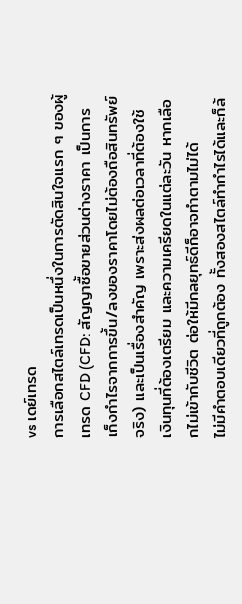vs เดย์เทรด
การเลือกสไตล์เทรดเป็นหนึ่งในการตัดสินใจแรก ๆ ของผู้เทรด CFD (CFD: สัญญาซื้อขายส่วนต่างราคา เป็นการเก็งกำไรจากการขึ้น/ลงของราคาโดยไม่ต้องถือสินทรัพย์จริง) และเป็นเรื่องสำคัญ เพราะส่งผลต่อเวลาที่ต้องใช้ เงินทุนที่ต้องเตรียม และความเครียดในแต่ละวัน หากเลือกไม่เข้ากับชีวิต ต่อให้มีกลยุทธ์ดีก็อาจทำตามไม่ได้
ไม่มีคำตอบเดียวที่ถูกต้อง ทั้งสองสไตล์ทำกำไรได้และก็ล้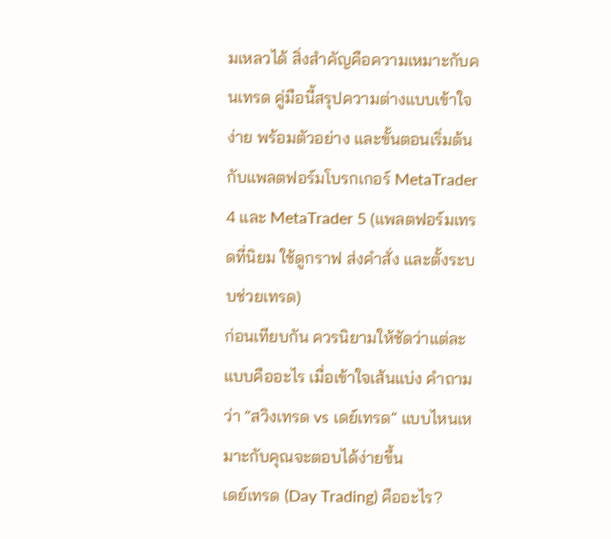มเหลวได้ สิ่งสำคัญคือความเหมาะกับคนเทรด คู่มือนี้สรุปความต่างแบบเข้าใจง่าย พร้อมตัวอย่าง และขั้นตอนเริ่มต้นกับแพลตฟอร์มโบรกเกอร์ MetaTrader 4 และ MetaTrader 5 (แพลตฟอร์มเทรดที่นิยม ใช้ดูกราฟ ส่งคำสั่ง และตั้งระบบช่วยเทรด)
ก่อนเทียบกัน ควรนิยามให้ชัดว่าแต่ละแบบคืออะไร เมื่อเข้าใจเส้นแบ่ง คำถามว่า “สวิงเทรด vs เดย์เทรด” แบบไหนเหมาะกับคุณจะตอบได้ง่ายขึ้น
เดย์เทรด (Day Trading) คืออะไร?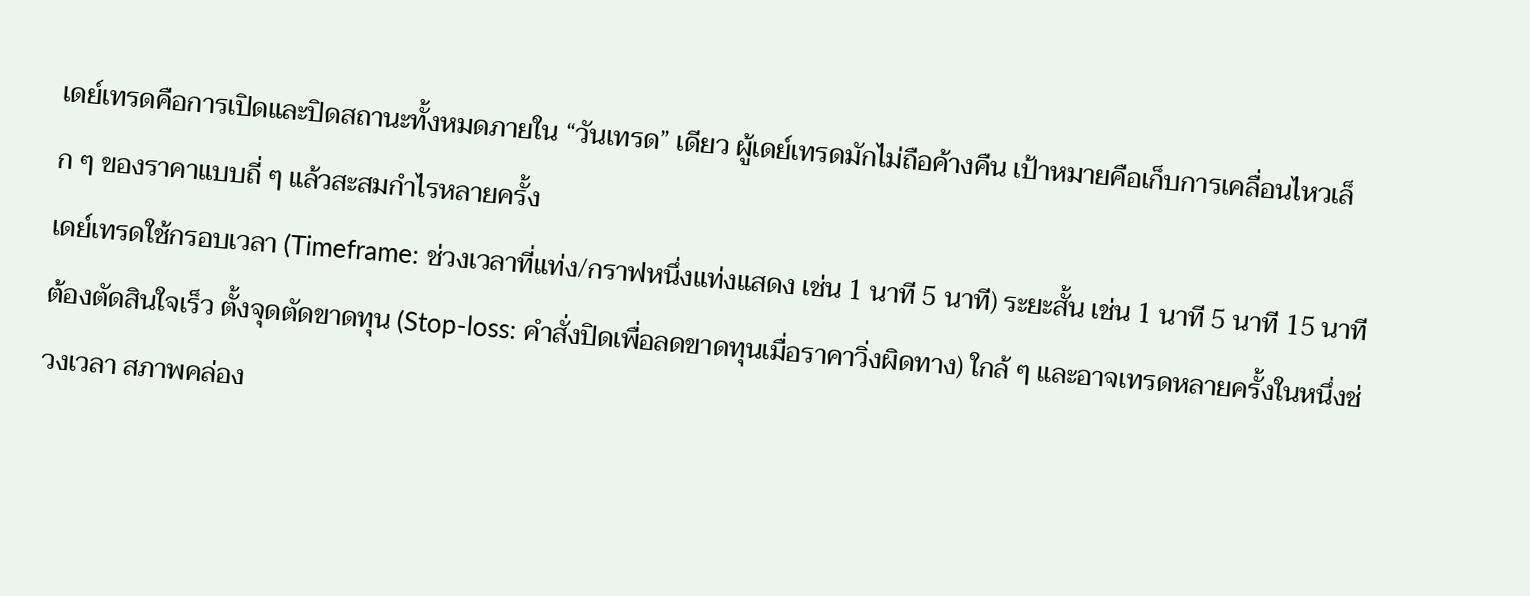เดย์เทรดคือการเปิดและปิดสถานะทั้งหมดภายใน “วันเทรด” เดียว ผู้เดย์เทรดมักไม่ถือค้างคืน เป้าหมายคือเก็บการเคลื่อนไหวเล็ก ๆ ของราคาแบบถี่ ๆ แล้วสะสมกำไรหลายครั้ง
เดย์เทรดใช้กรอบเวลา (Timeframe: ช่วงเวลาที่แท่ง/กราฟหนึ่งแท่งแสดง เช่น 1 นาที 5 นาที) ระยะสั้น เช่น 1 นาที 5 นาที 15 นาที ต้องตัดสินใจเร็ว ตั้งจุดตัดขาดทุน (Stop-loss: คำสั่งปิดเพื่อลดขาดทุนเมื่อราคาวิ่งผิดทาง) ใกล้ ๆ และอาจเทรดหลายครั้งในหนึ่งช่วงเวลา สภาพคล่อง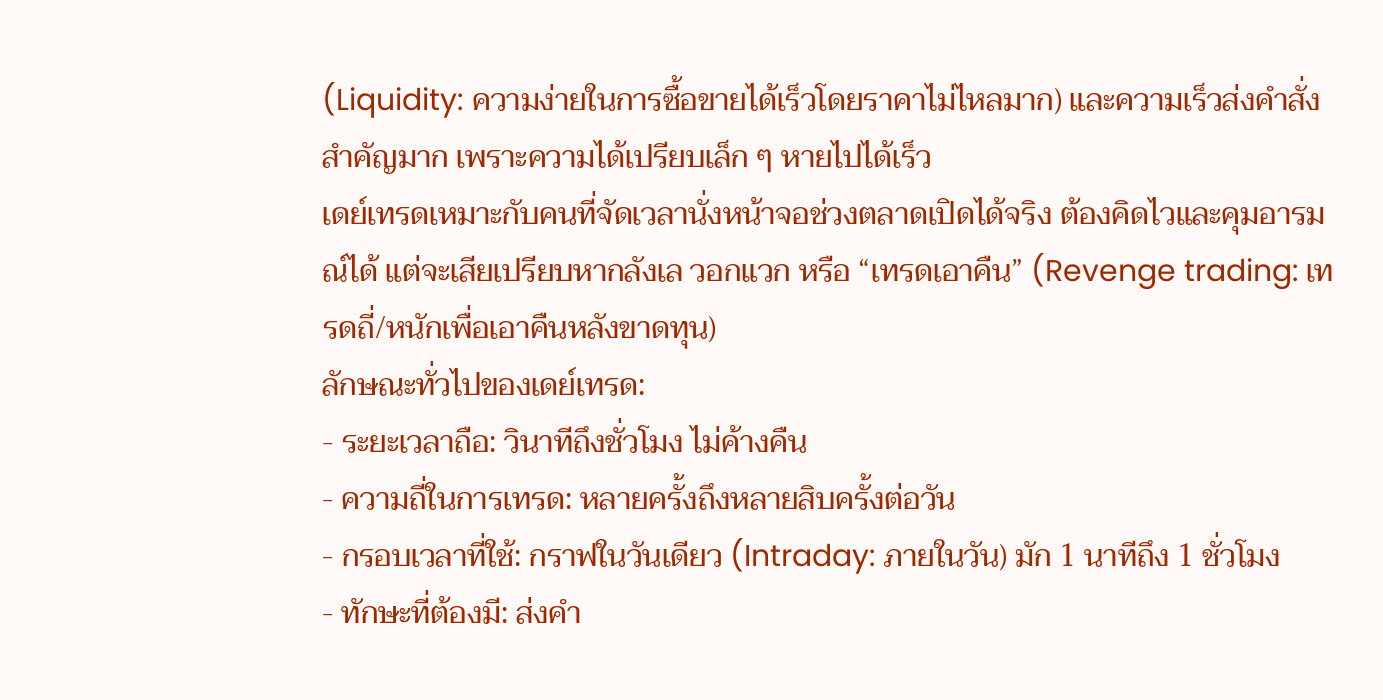(Liquidity: ความง่ายในการซื้อขายได้เร็วโดยราคาไม่ไหลมาก) และความเร็วส่งคำสั่งสำคัญมาก เพราะความได้เปรียบเล็ก ๆ หายไปได้เร็ว
เดย์เทรดเหมาะกับคนที่จัดเวลานั่งหน้าจอช่วงตลาดเปิดได้จริง ต้องคิดไวและคุมอารมณ์ได้ แต่จะเสียเปรียบหากลังเล วอกแวก หรือ “เทรดเอาคืน” (Revenge trading: เทรดถี่/หนักเพื่อเอาคืนหลังขาดทุน)
ลักษณะทั่วไปของเดย์เทรด:
- ระยะเวลาถือ: วินาทีถึงชั่วโมง ไม่ค้างคืน
- ความถี่ในการเทรด: หลายครั้งถึงหลายสิบครั้งต่อวัน
- กรอบเวลาที่ใช้: กราฟในวันเดียว (Intraday: ภายในวัน) มัก 1 นาทีถึง 1 ชั่วโมง
- ทักษะที่ต้องมี: ส่งคำ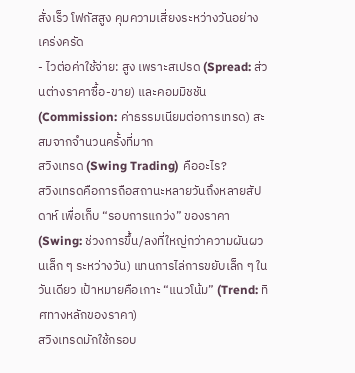สั่งเร็ว โฟกัสสูง คุมความเสี่ยงระหว่างวันอย่างเคร่งครัด
- ไวต่อค่าใช้จ่าย: สูง เพราะสเปรด (Spread: ส่วนต่างราคาซื้อ-ขาย) และคอมมิชชัน (Commission: ค่าธรรมเนียมต่อการเทรด) สะสมจากจำนวนครั้งที่มาก
สวิงเทรด (Swing Trading) คืออะไร?
สวิงเทรดคือการถือสถานะหลายวันถึงหลายสัปดาห์ เพื่อเก็บ “รอบการแกว่ง” ของราคา (Swing: ช่วงการขึ้น/ลงที่ใหญ่กว่าความผันผวนเล็ก ๆ ระหว่างวัน) แทนการไล่การขยับเล็ก ๆ ในวันเดียว เป้าหมายคือเกาะ “แนวโน้ม” (Trend: ทิศทางหลักของราคา)
สวิงเทรดมักใช้กรอบ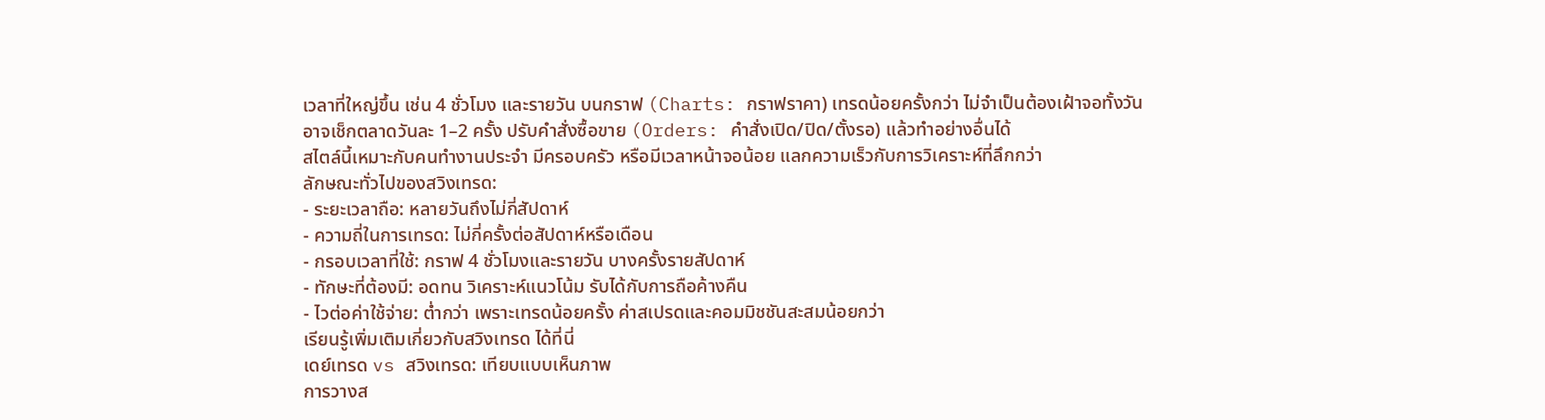เวลาที่ใหญ่ขึ้น เช่น 4 ชั่วโมง และรายวัน บนกราฟ (Charts: กราฟราคา) เทรดน้อยครั้งกว่า ไม่จำเป็นต้องเฝ้าจอทั้งวัน อาจเช็กตลาดวันละ 1–2 ครั้ง ปรับคำสั่งซื้อขาย (Orders: คำสั่งเปิด/ปิด/ตั้งรอ) แล้วทำอย่างอื่นได้
สไตล์นี้เหมาะกับคนทำงานประจำ มีครอบครัว หรือมีเวลาหน้าจอน้อย แลกความเร็วกับการวิเคราะห์ที่ลึกกว่า
ลักษณะทั่วไปของสวิงเทรด:
- ระยะเวลาถือ: หลายวันถึงไม่กี่สัปดาห์
- ความถี่ในการเทรด: ไม่กี่ครั้งต่อสัปดาห์หรือเดือน
- กรอบเวลาที่ใช้: กราฟ 4 ชั่วโมงและรายวัน บางครั้งรายสัปดาห์
- ทักษะที่ต้องมี: อดทน วิเคราะห์แนวโน้ม รับได้กับการถือค้างคืน
- ไวต่อค่าใช้จ่าย: ต่ำกว่า เพราะเทรดน้อยครั้ง ค่าสเปรดและคอมมิชชันสะสมน้อยกว่า
เรียนรู้เพิ่มเติมเกี่ยวกับสวิงเทรด ได้ที่นี่
เดย์เทรด vs สวิงเทรด: เทียบแบบเห็นภาพ
การวางส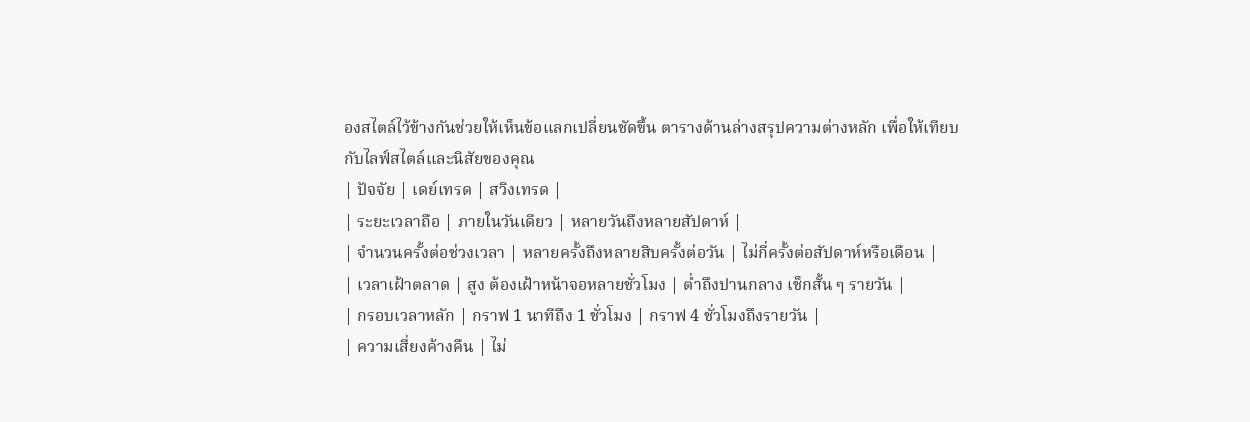องสไตล์ไว้ข้างกันช่วยให้เห็นข้อแลกเปลี่ยนชัดขึ้น ตารางด้านล่างสรุปความต่างหลัก เพื่อให้เทียบกับไลฟ์สไตล์และนิสัยของคุณ
| ปัจจัย | เดย์เทรด | สวิงเทรด |
| ระยะเวลาถือ | ภายในวันเดียว | หลายวันถึงหลายสัปดาห์ |
| จำนวนครั้งต่อช่วงเวลา | หลายครั้งถึงหลายสิบครั้งต่อวัน | ไม่กี่ครั้งต่อสัปดาห์หรือเดือน |
| เวลาเฝ้าตลาด | สูง ต้องเฝ้าหน้าจอหลายชั่วโมง | ต่ำถึงปานกลาง เช็กสั้น ๆ รายวัน |
| กรอบเวลาหลัก | กราฟ 1 นาทีถึง 1 ชั่วโมง | กราฟ 4 ชั่วโมงถึงรายวัน |
| ความเสี่ยงค้างคืน | ไม่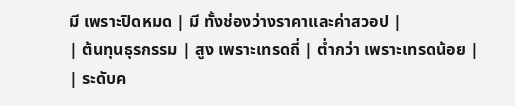มี เพราะปิดหมด | มี ทั้งช่องว่างราคาและค่าสวอป |
| ต้นทุนธุรกรรม | สูง เพราะเทรดถี่ | ต่ำกว่า เพราะเทรดน้อย |
| ระดับค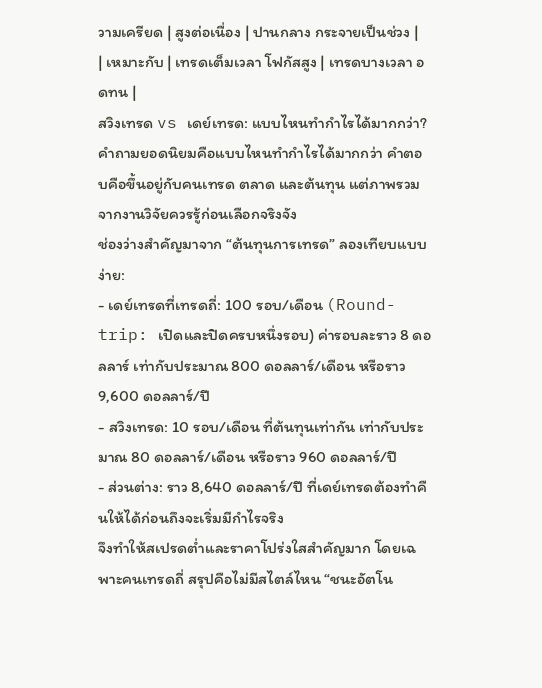วามเครียด | สูงต่อเนื่อง | ปานกลาง กระจายเป็นช่วง |
| เหมาะกับ | เทรดเต็มเวลา โฟกัสสูง | เทรดบางเวลา อดทน |
สวิงเทรด vs เดย์เทรด: แบบไหนทำกำไรได้มากกว่า?
คำถามยอดนิยมคือแบบไหนทำกำไรได้มากกว่า คำตอบคือขึ้นอยู่กับคนเทรด ตลาด และต้นทุน แต่ภาพรวมจากงานวิจัยควรรู้ก่อนเลือกจริงจัง
ช่องว่างสำคัญมาจาก “ต้นทุนการเทรด” ลองเทียบแบบง่าย:
- เดย์เทรดที่เทรดถี่: 100 รอบ/เดือน (Round-trip: เปิดและปิดครบหนึ่งรอบ) ค่ารอบละราว 8 ดอลลาร์ เท่ากับประมาณ 800 ดอลลาร์/เดือน หรือราว 9,600 ดอลลาร์/ปี
- สวิงเทรด: 10 รอบ/เดือน ที่ต้นทุนเท่ากัน เท่ากับประมาณ 80 ดอลลาร์/เดือน หรือราว 960 ดอลลาร์/ปี
- ส่วนต่าง: ราว 8,640 ดอลลาร์/ปี ที่เดย์เทรดต้องทำคืนให้ได้ก่อนถึงจะเริ่มมีกำไรจริง
จึงทำให้สเปรดต่ำและราคาโปร่งใสสำคัญมาก โดยเฉพาะคนเทรดถี่ สรุปคือไม่มีสไตล์ไหน “ชนะอัตโน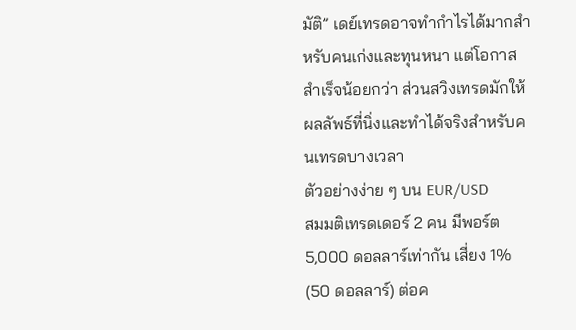มัติ” เดย์เทรดอาจทำกำไรได้มากสำหรับคนเก่งและทุนหนา แต่โอกาสสำเร็จน้อยกว่า ส่วนสวิงเทรดมักให้ผลลัพธ์ที่นิ่งและทำได้จริงสำหรับคนเทรดบางเวลา
ตัวอย่างง่าย ๆ บน EUR/USD
สมมติเทรดเดอร์ 2 คน มีพอร์ต 5,000 ดอลลาร์เท่ากัน เสี่ยง 1% (50 ดอลลาร์) ต่อค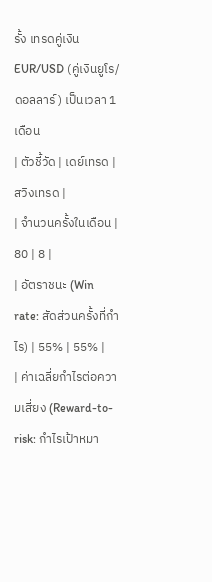รั้ง เทรดคู่เงิน EUR/USD (คู่เงินยูโร/ดอลลาร์) เป็นเวลา 1 เดือน
| ตัวชี้วัด | เดย์เทรด | สวิงเทรด |
| จำนวนครั้งในเดือน | 80 | 8 |
| อัตราชนะ (Win rate: สัดส่วนครั้งที่กำไร) | 55% | 55% |
| ค่าเฉลี่ยกำไรต่อความเสี่ยง (Reward-to-risk: กำไรเป้าหมา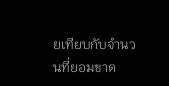ยเทียบกับจำนวนที่ยอมขาด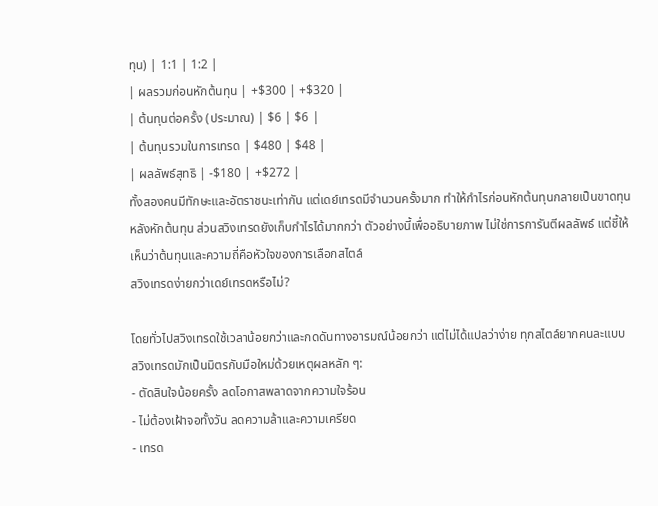ทุน) | 1:1 | 1:2 |
| ผลรวมก่อนหักต้นทุน | +$300 | +$320 |
| ต้นทุนต่อครั้ง (ประมาณ) | $6 | $6 |
| ต้นทุนรวมในการเทรด | $480 | $48 |
| ผลลัพธ์สุทธิ | -$180 | +$272 |
ทั้งสองคนมีทักษะและอัตราชนะเท่ากัน แต่เดย์เทรดมีจำนวนครั้งมาก ทำให้กำไรก่อนหักต้นทุนกลายเป็นขาดทุนหลังหักต้นทุน ส่วนสวิงเทรดยังเก็บกำไรได้มากกว่า ตัวอย่างนี้เพื่ออธิบายภาพ ไม่ใช่การการันตีผลลัพธ์ แต่ชี้ให้เห็นว่าต้นทุนและความถี่คือหัวใจของการเลือกสไตล์
สวิงเทรดง่ายกว่าเดย์เทรดหรือไม่?

โดยทั่วไปสวิงเทรดใช้เวลาน้อยกว่าและกดดันทางอารมณ์น้อยกว่า แต่ไม่ได้แปลว่าง่าย ทุกสไตล์ยากคนละแบบ
สวิงเทรดมักเป็นมิตรกับมือใหม่ด้วยเหตุผลหลัก ๆ:
- ตัดสินใจน้อยครั้ง ลดโอกาสพลาดจากความใจร้อน
- ไม่ต้องเฝ้าจอทั้งวัน ลดความล้าและความเครียด
- เทรด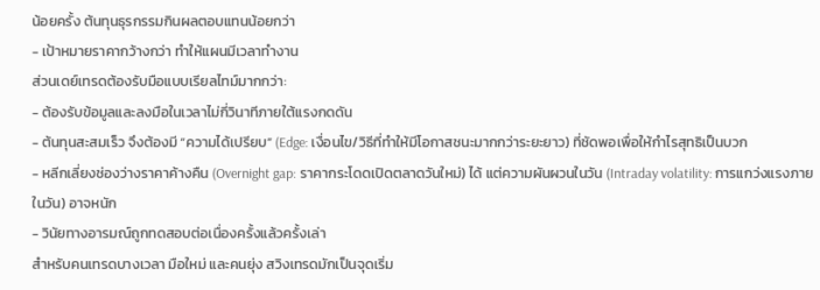น้อยครั้ง ต้นทุนธุรกรรมกินผลตอบแทนน้อยกว่า
- เป้าหมายราคากว้างกว่า ทำให้แผนมีเวลาทำงาน
ส่วนเดย์เทรดต้องรับมือแบบเรียลไทม์มากกว่า:
- ต้องรับข้อมูลและลงมือในเวลาไม่กี่วินาทีภายใต้แรงกดดัน
- ต้นทุนสะสมเร็ว จึงต้องมี “ความได้เปรียบ” (Edge: เงื่อนไข/วิธีที่ทำให้มีโอกาสชนะมากกว่าระยะยาว) ที่ชัดพอเพื่อให้กำไรสุทธิเป็นบวก
- หลีกเลี่ยงช่องว่างราคาค้างคืน (Overnight gap: ราคากระโดดเปิดตลาดวันใหม่) ได้ แต่ความผันผวนในวัน (Intraday volatility: การแกว่งแรงภายในวัน) อาจหนัก
- วินัยทางอารมณ์ถูกทดสอบต่อเนื่องครั้งแล้วครั้งเล่า
สำหรับคนเทรดบางเวลา มือใหม่ และคนยุ่ง สวิงเทรดมักเป็นจุดเริ่ม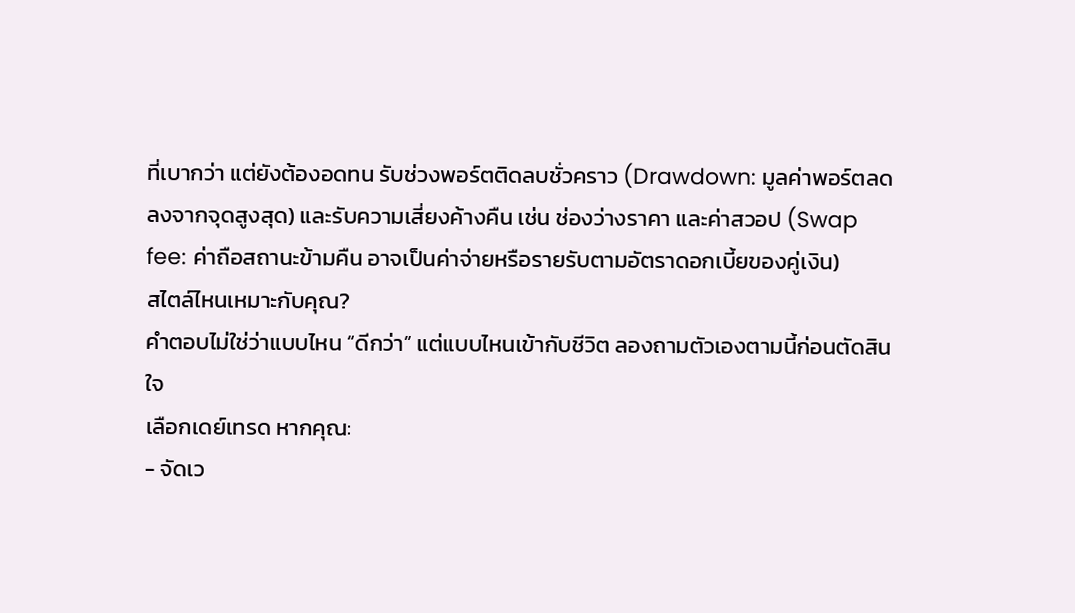ที่เบากว่า แต่ยังต้องอดทน รับช่วงพอร์ตติดลบชั่วคราว (Drawdown: มูลค่าพอร์ตลดลงจากจุดสูงสุด) และรับความเสี่ยงค้างคืน เช่น ช่องว่างราคา และค่าสวอป (Swap fee: ค่าถือสถานะข้ามคืน อาจเป็นค่าจ่ายหรือรายรับตามอัตราดอกเบี้ยของคู่เงิน)
สไตล์ไหนเหมาะกับคุณ?
คำตอบไม่ใช่ว่าแบบไหน “ดีกว่า” แต่แบบไหนเข้ากับชีวิต ลองถามตัวเองตามนี้ก่อนตัดสินใจ
เลือกเดย์เทรด หากคุณ:
- จัดเว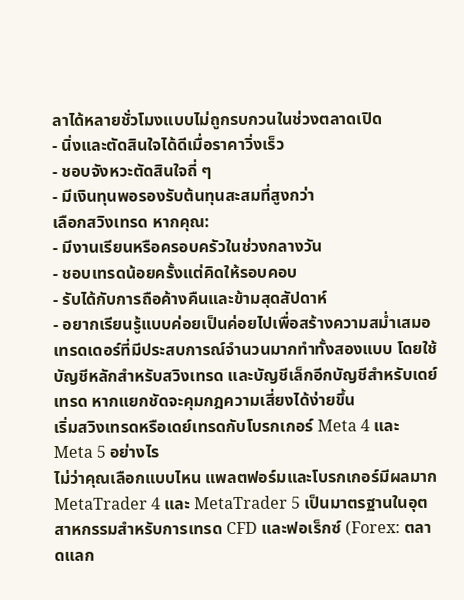ลาได้หลายชั่วโมงแบบไม่ถูกรบกวนในช่วงตลาดเปิด
- นิ่งและตัดสินใจได้ดีเมื่อราคาวิ่งเร็ว
- ชอบจังหวะตัดสินใจถี่ ๆ
- มีเงินทุนพอรองรับต้นทุนสะสมที่สูงกว่า
เลือกสวิงเทรด หากคุณ:
- มีงานเรียนหรือครอบครัวในช่วงกลางวัน
- ชอบเทรดน้อยครั้งแต่คิดให้รอบคอบ
- รับได้กับการถือค้างคืนและข้ามสุดสัปดาห์
- อยากเรียนรู้แบบค่อยเป็นค่อยไปเพื่อสร้างความสม่ำเสมอ
เทรดเดอร์ที่มีประสบการณ์จำนวนมากทำทั้งสองแบบ โดยใช้บัญชีหลักสำหรับสวิงเทรด และบัญชีเล็กอีกบัญชีสำหรับเดย์เทรด หากแยกชัดจะคุมกฎความเสี่ยงได้ง่ายขึ้น
เริ่มสวิงเทรดหรือเดย์เทรดกับโบรกเกอร์ Meta 4 และ Meta 5 อย่างไร
ไม่ว่าคุณเลือกแบบไหน แพลตฟอร์มและโบรกเกอร์มีผลมาก MetaTrader 4 และ MetaTrader 5 เป็นมาตรฐานในอุตสาหกรรมสำหรับการเทรด CFD และฟอเร็กซ์ (Forex: ตลาดแลก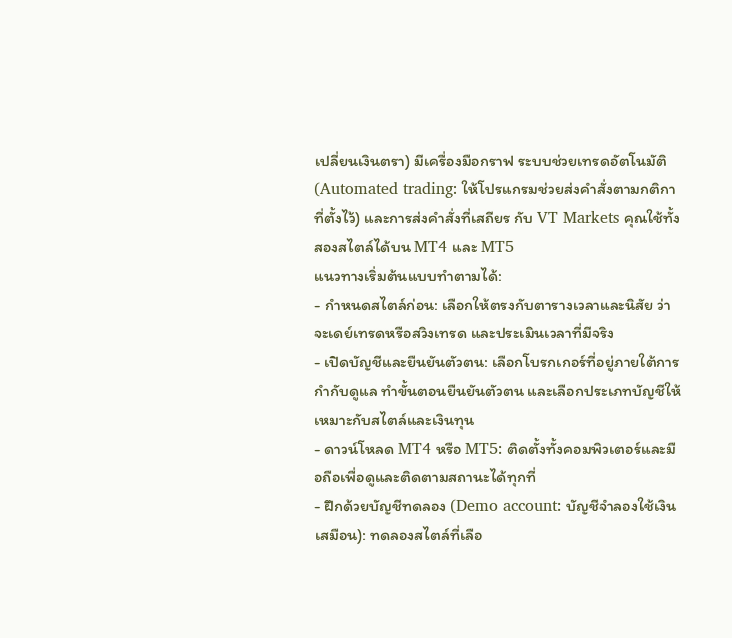เปลี่ยนเงินตรา) มีเครื่องมือกราฟ ระบบช่วยเทรดอัตโนมัติ (Automated trading: ให้โปรแกรมช่วยส่งคำสั่งตามกติกาที่ตั้งไว้) และการส่งคำสั่งที่เสถียร กับ VT Markets คุณใช้ทั้งสองสไตล์ได้บน MT4 และ MT5
แนวทางเริ่มต้นแบบทำตามได้:
- กำหนดสไตล์ก่อน: เลือกให้ตรงกับตารางเวลาและนิสัย ว่าจะเดย์เทรดหรือสวิงเทรด และประเมินเวลาที่มีจริง
- เปิดบัญชีและยืนยันตัวตน: เลือกโบรกเกอร์ที่อยู่ภายใต้การกำกับดูแล ทำขั้นตอนยืนยันตัวตน และเลือกประเภทบัญชีให้เหมาะกับสไตล์และเงินทุน
- ดาวน์โหลด MT4 หรือ MT5: ติดตั้งทั้งคอมพิวเตอร์และมือถือเพื่อดูและติดตามสถานะได้ทุกที่
- ฝึกด้วยบัญชีทดลอง (Demo account: บัญชีจำลองใช้เงินเสมือน): ทดลองสไตล์ที่เลือ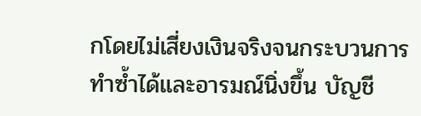กโดยไม่เสี่ยงเงินจริงจนกระบวนการทำซ้ำได้และอารมณ์นิ่งขึ้น บัญชี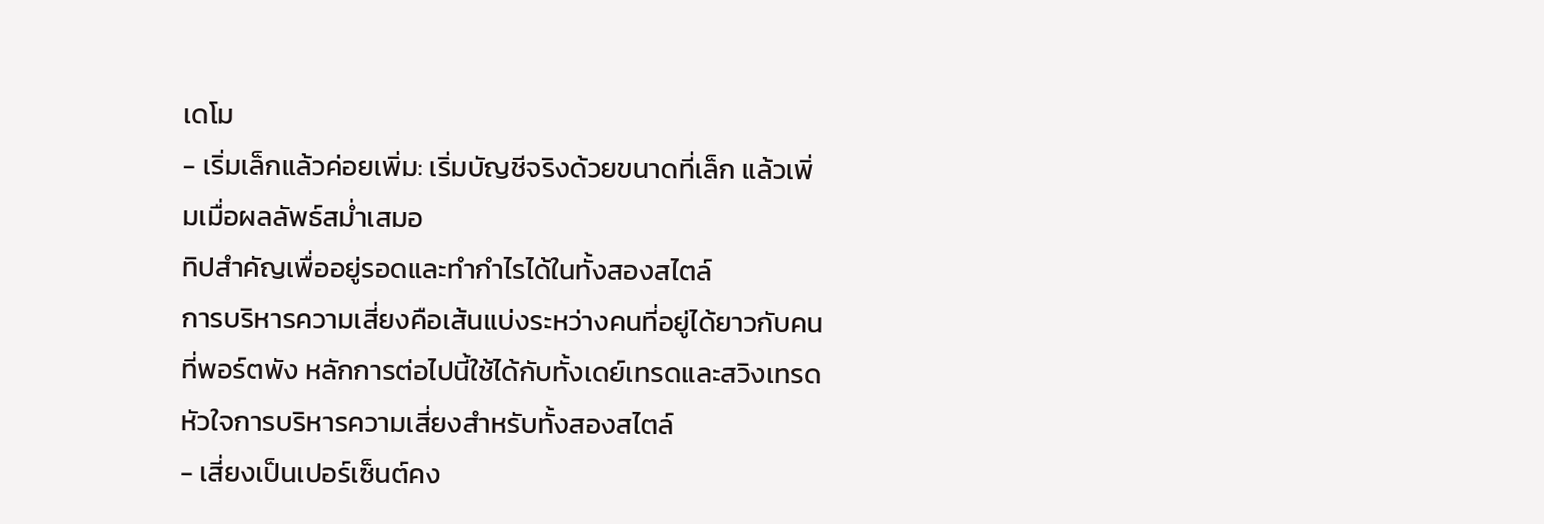เดโม
- เริ่มเล็กแล้วค่อยเพิ่ม: เริ่มบัญชีจริงด้วยขนาดที่เล็ก แล้วเพิ่มเมื่อผลลัพธ์สม่ำเสมอ
ทิปสำคัญเพื่ออยู่รอดและทำกำไรได้ในทั้งสองสไตล์
การบริหารความเสี่ยงคือเส้นแบ่งระหว่างคนที่อยู่ได้ยาวกับคนที่พอร์ตพัง หลักการต่อไปนี้ใช้ได้กับทั้งเดย์เทรดและสวิงเทรด
หัวใจการบริหารความเสี่ยงสำหรับทั้งสองสไตล์
- เสี่ยงเป็นเปอร์เซ็นต์คง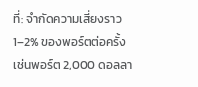ที่: จำกัดความเสี่ยงราว 1–2% ของพอร์ตต่อครั้ง เช่นพอร์ต 2,000 ดอลลา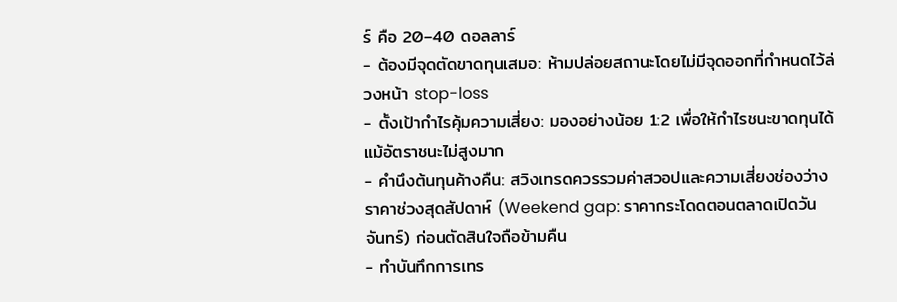ร์ คือ 20–40 ดอลลาร์
- ต้องมีจุดตัดขาดทุนเสมอ: ห้ามปล่อยสถานะโดยไม่มีจุดออกที่กำหนดไว้ล่วงหน้า stop-loss
- ตั้งเป้ากำไรคุ้มความเสี่ยง: มองอย่างน้อย 1:2 เพื่อให้กำไรชนะขาดทุนได้แม้อัตราชนะไม่สูงมาก
- คำนึงต้นทุนค้างคืน: สวิงเทรดควรรวมค่าสวอปและความเสี่ยงช่องว่างราคาช่วงสุดสัปดาห์ (Weekend gap: ราคากระโดดตอนตลาดเปิดวันจันทร์) ก่อนตัดสินใจถือข้ามคืน
- ทำบันทึกการเทร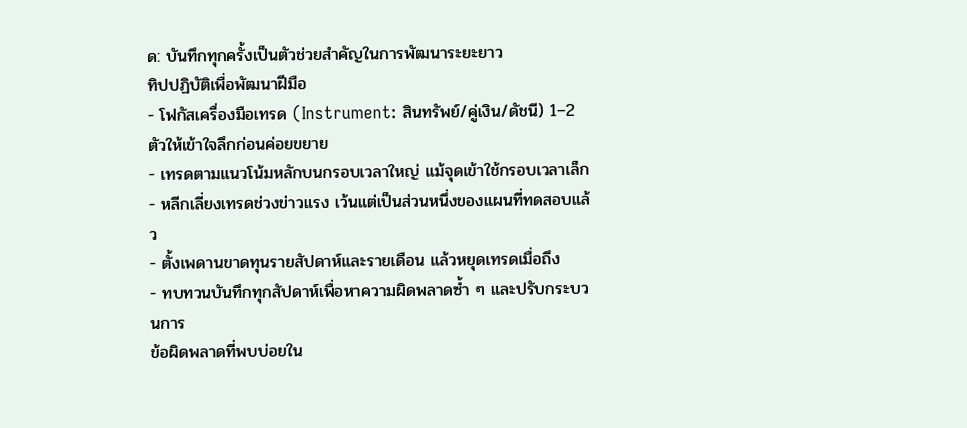ด: บันทึกทุกครั้งเป็นตัวช่วยสำคัญในการพัฒนาระยะยาว
ทิปปฏิบัติเพื่อพัฒนาฝีมือ
- โฟกัสเครื่องมือเทรด (Instrument: สินทรัพย์/คู่เงิน/ดัชนี) 1–2 ตัวให้เข้าใจลึกก่อนค่อยขยาย
- เทรดตามแนวโน้มหลักบนกรอบเวลาใหญ่ แม้จุดเข้าใช้กรอบเวลาเล็ก
- หลีกเลี่ยงเทรดช่วงข่าวแรง เว้นแต่เป็นส่วนหนึ่งของแผนที่ทดสอบแล้ว
- ตั้งเพดานขาดทุนรายสัปดาห์และรายเดือน แล้วหยุดเทรดเมื่อถึง
- ทบทวนบันทึกทุกสัปดาห์เพื่อหาความผิดพลาดซ้ำ ๆ และปรับกระบวนการ
ข้อผิดพลาดที่พบบ่อยใน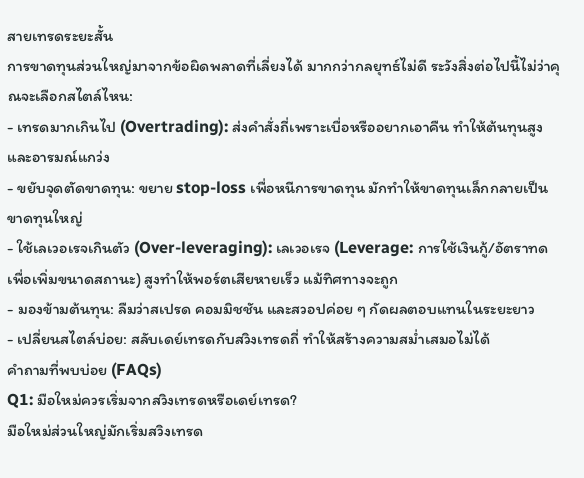สายเทรดระยะสั้น
การขาดทุนส่วนใหญ่มาจากข้อผิดพลาดที่เลี่ยงได้ มากกว่ากลยุทธ์ไม่ดี ระวังสิ่งต่อไปนี้ไม่ว่าคุณจะเลือกสไตล์ไหน:
- เทรดมากเกินไป (Overtrading): ส่งคำสั่งถี่เพราะเบื่อหรืออยากเอาคืน ทำให้ต้นทุนสูงและอารมณ์แกว่ง
- ขยับจุดตัดขาดทุน: ขยาย stop-loss เพื่อหนีการขาดทุน มักทำให้ขาดทุนเล็กกลายเป็นขาดทุนใหญ่
- ใช้เลเวอเรจเกินตัว (Over-leveraging): เลเวอเรจ (Leverage: การใช้เงินกู้/อัตราทดเพื่อเพิ่มขนาดสถานะ) สูงทำให้พอร์ตเสียหายเร็ว แม้ทิศทางจะถูก
- มองข้ามต้นทุน: ลืมว่าสเปรด คอมมิชชัน และสวอปค่อย ๆ กัดผลตอบแทนในระยะยาว
- เปลี่ยนสไตล์บ่อย: สลับเดย์เทรดกับสวิงเทรดถี่ ทำให้สร้างความสม่ำเสมอไม่ได้
คำถามที่พบบ่อย (FAQs)
Q1: มือใหม่ควรเริ่มจากสวิงเทรดหรือเดย์เทรด?
มือใหม่ส่วนใหญ่มักเริ่มสวิงเทรด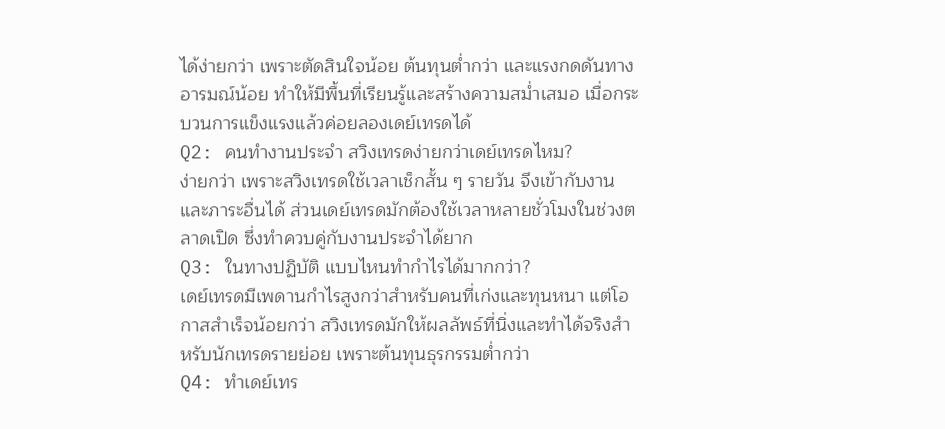ได้ง่ายกว่า เพราะตัดสินใจน้อย ต้นทุนต่ำกว่า และแรงกดดันทางอารมณ์น้อย ทำให้มีพื้นที่เรียนรู้และสร้างความสม่ำเสมอ เมื่อกระบวนการแข็งแรงแล้วค่อยลองเดย์เทรดได้
Q2: คนทำงานประจำ สวิงเทรดง่ายกว่าเดย์เทรดไหม?
ง่ายกว่า เพราะสวิงเทรดใช้เวลาเช็กสั้น ๆ รายวัน จึงเข้ากับงานและภาระอื่นได้ ส่วนเดย์เทรดมักต้องใช้เวลาหลายชั่วโมงในช่วงตลาดเปิด ซึ่งทำควบคู่กับงานประจำได้ยาก
Q3: ในทางปฏิบัติ แบบไหนทำกำไรได้มากกว่า?
เดย์เทรดมีเพดานกำไรสูงกว่าสำหรับคนที่เก่งและทุนหนา แต่โอกาสสำเร็จน้อยกว่า สวิงเทรดมักให้ผลลัพธ์ที่นิ่งและทำได้จริงสำหรับนักเทรดรายย่อย เพราะต้นทุนธุรกรรมต่ำกว่า
Q4: ทำเดย์เทร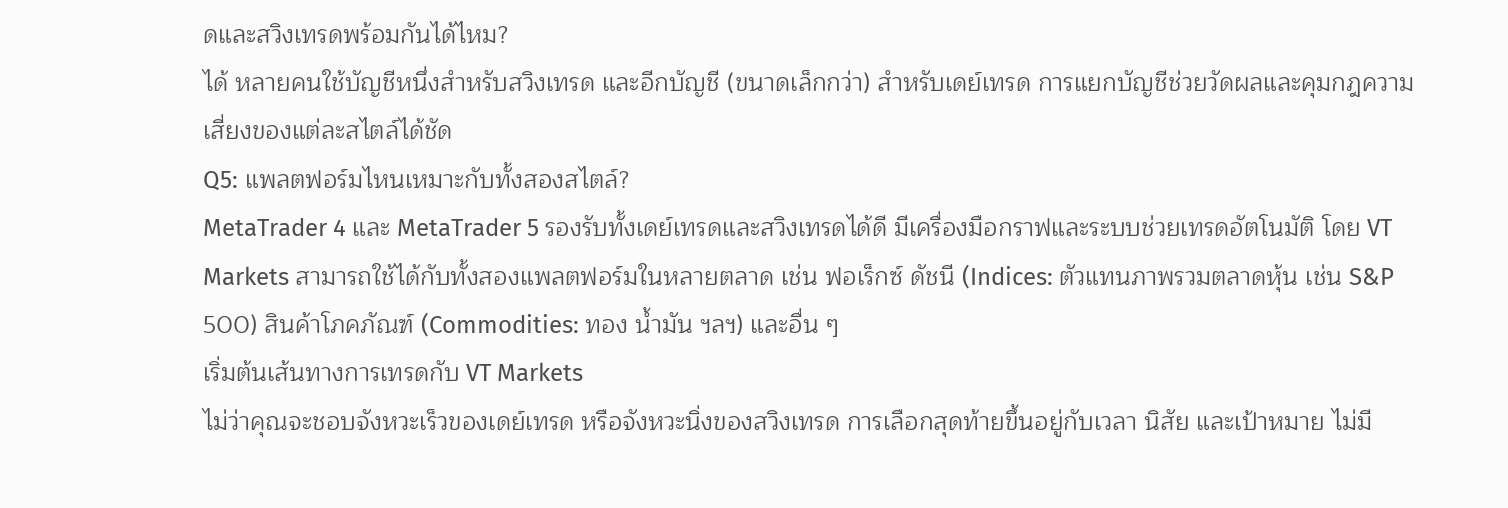ดและสวิงเทรดพร้อมกันได้ไหม?
ได้ หลายคนใช้บัญชีหนึ่งสำหรับสวิงเทรด และอีกบัญชี (ขนาดเล็กกว่า) สำหรับเดย์เทรด การแยกบัญชีช่วยวัดผลและคุมกฎความเสี่ยงของแต่ละสไตล์ได้ชัด
Q5: แพลตฟอร์มไหนเหมาะกับทั้งสองสไตล์?
MetaTrader 4 และ MetaTrader 5 รองรับทั้งเดย์เทรดและสวิงเทรดได้ดี มีเครื่องมือกราฟและระบบช่วยเทรดอัตโนมัติ โดย VT Markets สามารถใช้ได้กับทั้งสองแพลตฟอร์มในหลายตลาด เช่น ฟอเร็กซ์ ดัชนี (Indices: ตัวแทนภาพรวมตลาดหุ้น เช่น S&P 500) สินค้าโภคภัณฑ์ (Commodities: ทอง น้ำมัน ฯลฯ) และอื่น ๆ
เริ่มต้นเส้นทางการเทรดกับ VT Markets
ไม่ว่าคุณจะชอบจังหวะเร็วของเดย์เทรด หรือจังหวะนิ่งของสวิงเทรด การเลือกสุดท้ายขึ้นอยู่กับเวลา นิสัย และเป้าหมาย ไม่มี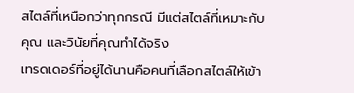สไตล์ที่เหนือกว่าทุกกรณี มีแต่สไตล์ที่เหมาะกับคุณ และวินัยที่คุณทำได้จริง
เทรดเดอร์ที่อยู่ได้นานคือคนที่เลือกสไตล์ให้เข้า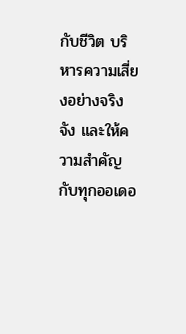กับชีวิต บริหารความเสี่ยงอย่างจริงจัง และให้ความสำคัญกับทุกออเดอ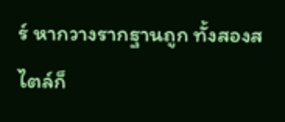ร์ หากวางรากฐานถูก ทั้งสองสไตล์ก็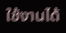ใช้งานได้